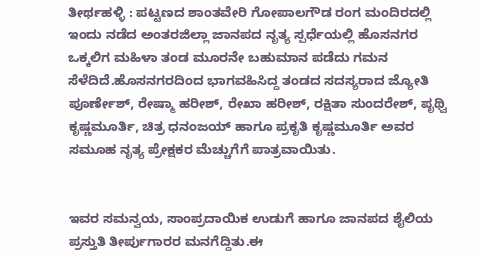ತೀರ್ಥಹಳ್ಳಿ : ಪಟ್ಟಣದ ಶಾಂತವೇರಿ ಗೋಪಾಲಗೌಡ ರಂಗ ಮಂದಿರದಲ್ಲಿ ಇಂದು ನಡೆದ ಅಂತರಜಿಲ್ಲಾ ಜಾನಪದ ನೃತ್ಯ ಸ್ಪರ್ಧೆಯಲ್ಲಿ ಹೊಸನಗರ ಒಕ್ಕಲಿಗ ಮಹಿಳಾ ತಂಡ ಮೂರನೇ ಬಹುಮಾನ ಪಡೆದು ಗಮನ ಸೆಳೆದಿದೆ.ಹೊಸನಗರದಿಂದ ಭಾಗವಹಿಸಿದ್ದ ತಂಡದ ಸದಸ್ಯರಾದ ಜ್ಯೋತಿ ಪೂರ್ಣೇಶ್, ರೇಷ್ಮಾ ಹರೀಶ್, ರೇಖಾ ಹರೀಶ್, ರಕ್ಷಿತಾ ಸುಂದರೇಶ್, ಪೃಥ್ವಿ ಕೃಷ್ಣಮೂರ್ತಿ, ಚಿತ್ರ ಧನಂಜಯ್ ಹಾಗೂ ಪ್ರಕೃತಿ ಕೃಷ್ಣಮೂರ್ತಿ ಅವರ ಸಮೂಹ ನೃತ್ಯ ಪ್ರೇಕ್ಷಕರ ಮೆಚ್ಚುಗೆಗೆ ಪಾತ್ರವಾಯಿತು.


ಇವರ ಸಮನ್ವಯ, ಸಾಂಪ್ರದಾಯಿಕ ಉಡುಗೆ ಹಾಗೂ ಜಾನಪದ ಶೈಲಿಯ ಪ್ರಸ್ತುತಿ ತೀರ್ಪುಗಾರರ ಮನಗೆದ್ದಿತು.ಈ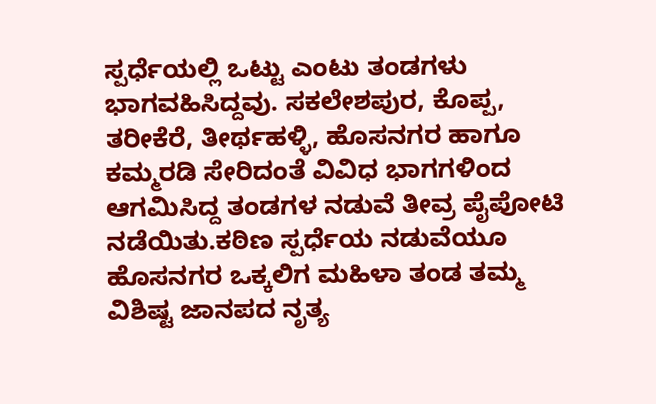ಸ್ಪರ್ಧೆಯಲ್ಲಿ ಒಟ್ಟು ಎಂಟು ತಂಡಗಳು ಭಾಗವಹಿಸಿದ್ದವು. ಸಕಲೇಶಪುರ, ಕೊಪ್ಪ, ತರೀಕೆರೆ, ತೀರ್ಥಹಳ್ಳಿ, ಹೊಸನಗರ ಹಾಗೂ ಕಮ್ಮರಡಿ ಸೇರಿದಂತೆ ವಿವಿಧ ಭಾಗಗಳಿಂದ ಆಗಮಿಸಿದ್ದ ತಂಡಗಳ ನಡುವೆ ತೀವ್ರ ಪೈಪೋಟಿ ನಡೆಯಿತು.ಕಠಿಣ ಸ್ಪರ್ಧೆಯ ನಡುವೆಯೂ ಹೊಸನಗರ ಒಕ್ಕಲಿಗ ಮಹಿಳಾ ತಂಡ ತಮ್ಮ ವಿಶಿಷ್ಟ ಜಾನಪದ ನೃತ್ಯ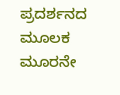ಪ್ರದರ್ಶನದ ಮೂಲಕ ಮೂರನೇ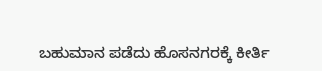ಬಹುಮಾನ ಪಡೆದು ಹೊಸನಗರಕ್ಕೆ ಕೀರ್ತಿ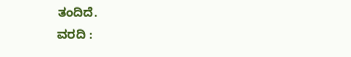ತಂದಿದೆ.
ವರದಿ :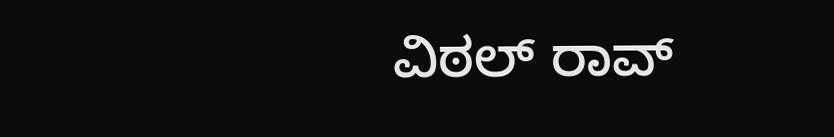ವಿಠಲ್ ರಾವ್